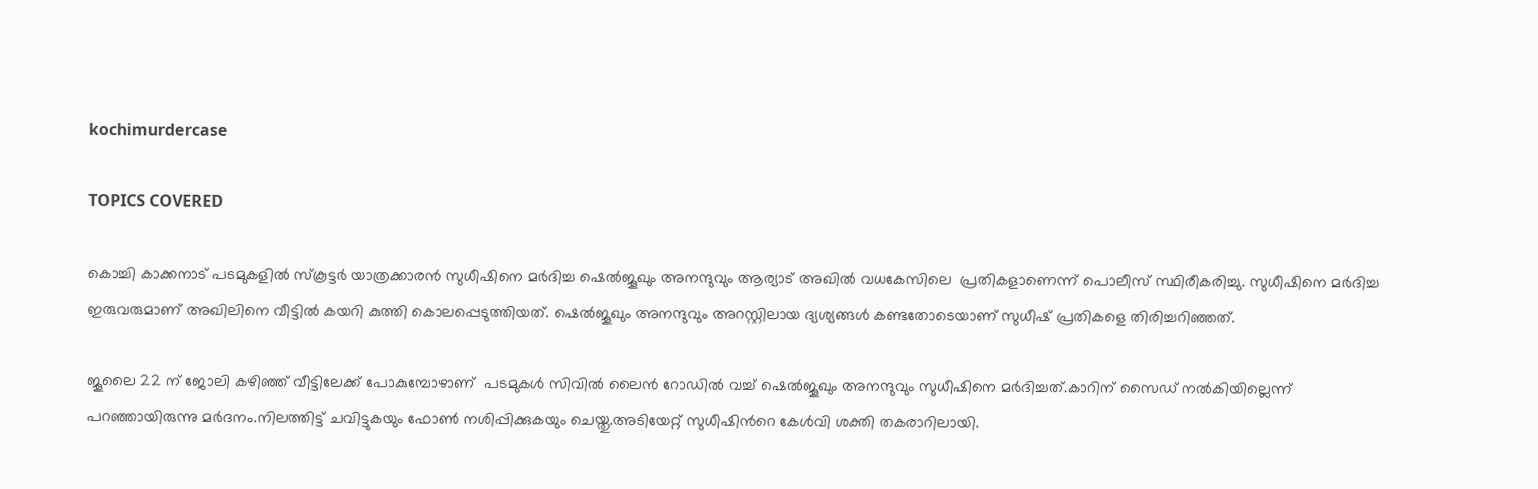kochimurdercase

TOPICS COVERED

കൊച്ചി കാക്കനാട് പടമുകളില്‍ സ്കൂട്ടര്‍ യാത്രക്കാരന്‍ സുധീഷിനെ മര്‍ദിച്ച ഷെല്‍ജൂഖും അനന്ദുവും ആര്യാട് അഖില്‍ വധകേസിലെ  പ്രതികളാണെന്ന് പൊലീസ് സ്ഥിരീകരിച്ചു. സുധീഷിനെ മര്‍ദിച്ച ഇരുവരുമാണ് അഖിലിനെ വീട്ടില്‍ കയറി കുത്തി കൊലപ്പെടുത്തിയത്. ഷെല്‍ജൂഖും അനന്ദുവും അറസ്റ്റിലായ ദ്യശ്യങ്ങള്‍ കണ്ടതോടെയാണ് സുധീഷ് പ്രതികളെ തിരിച്ചറിഞ്ഞത്.

ജൂലൈ 22 ന് ജോലി കഴിഞ്ഞ് വീട്ടിലേക്ക് പോകുമ്പോഴാണ്  പടമുകള്‍ സിവില്‍ ലൈന്‍ റോഡില്‍ വച്ച് ഷെല്‍ജൂഖും അനന്ദുവും സുധീഷിനെ മര്‍ദിച്ചത്.കാറിന് സൈഡ് നല്‍കിയില്ലെന്ന് പറഞ്ഞായിരുന്നു മര്‍ദനം.നിലത്തിട്ട് ചവിട്ടുകയും ഫോണ്‍ നശിപ്പിക്കുകയും ചെയ്തു.അടിയേറ്റ് സുധീഷിന്‍റെ കേള്‍വി ശക്തി തകരാറിലായി.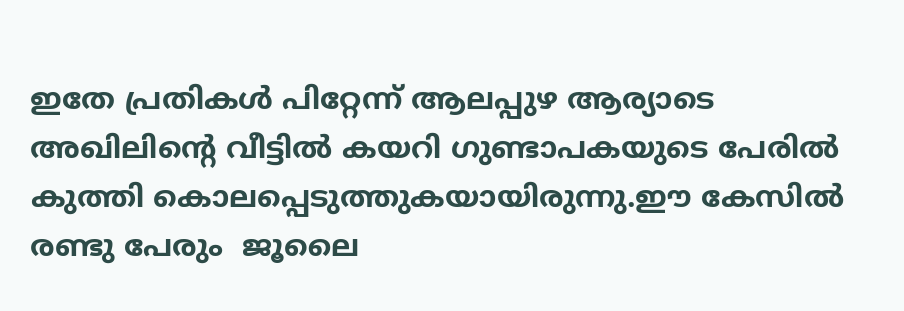ഇതേ പ്രതികള്‍ പിറ്റേന്ന് ആലപ്പുഴ ആര്യാടെ അഖിലിന്‍റെ വീട്ടില്‍ കയറി ഗുണ്ടാപകയുടെ പേരില്‍ കുത്തി കൊലപ്പെടുത്തുകയായിരുന്നു.ഈ കേസില്‍ രണ്ടു പേരും  ജൂലൈ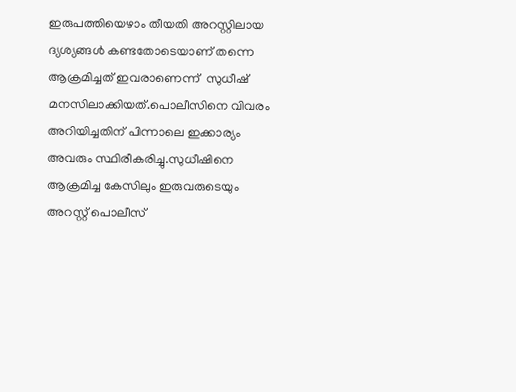ഇരുപത്തിയെഴാം തീയതി അറസ്റ്റിലായ ദ്യശ്യങ്ങള്‍ കണ്ടതോടെയാണ് തന്നെ ആക്രമിച്ചത് ഇവരാണെന്ന്  സുധീഷ് മനസിലാക്കിയത്.പൊലീസിനെ വിവരം അറിയിച്ചതിന് പിന്നാലെ ഇക്കാര്യം അവരും സ്ഥിരീകരിച്ചു.സുധീഷിനെ ആക്രമിച്ച കേസിലും ഇരുവരുടെയും അറസ്റ്റ് പൊലീസ്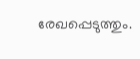രേഖപ്പെടുത്തും.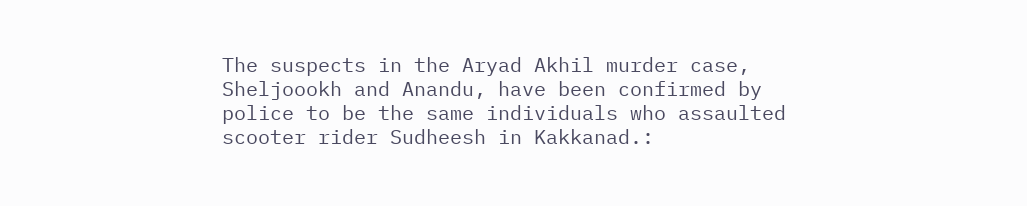The suspects in the Aryad Akhil murder case, Sheljoookh and Anandu, have been confirmed by police to be the same individuals who assaulted scooter rider Sudheesh in Kakkanad.: